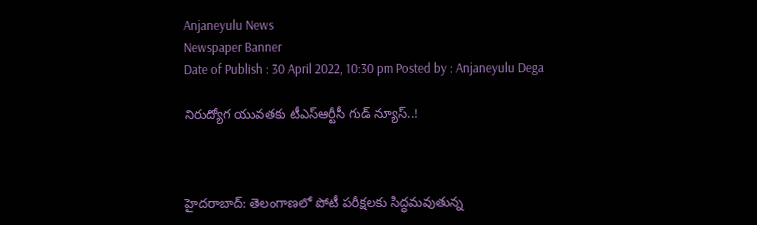Anjaneyulu News
Newspaper Banner
Date of Publish : 30 April 2022, 10:30 pm Posted by : Anjaneyulu Dega

నిరుద్యోగ యువతకు టీఎస్ఆర్టీసీ గుడ్ న్యూస్..!



హైదరాబాద్: తెలంగాణలో పోటీ పరీక్షలకు సిద్ధమవుతున్న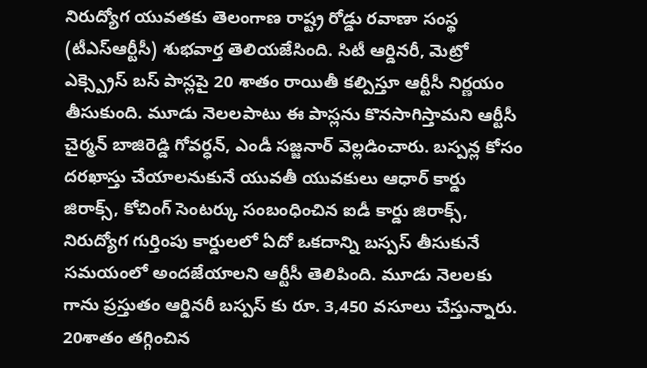నిరుద్యోగ యువతకు తెలంగాణ రాష్ట్ర రోడ్డు రవాణా సంస్థ (టీఎస్ఆర్టీసీ) శుభవార్త తెలియజేసింది. సిటీ ఆర్డినరీ, మెట్రో ఎక్స్ప్రెస్ బస్ పాస్లపై 20 శాతం రాయితీ కల్పిస్తూ ఆర్టీసీ నిర్ణయం తీసుకుంది. మూడు నెలలపాటు ఈ పాస్లను కొనసాగిస్తామని ఆర్టీసీ చైర్మన్ బాజిరెడ్డి గోవర్ధన్, ఎండీ సజ్జనార్ వెల్లడించారు. బస్పన్ల కోసం దరఖాస్తు చేయాలనుకునే యువతీ యువకులు ఆధార్ కార్డు జిరాక్స్, కోచింగ్ సెంటర్కు సంబంధించిన ఐడీ కార్డు జిరాక్స్, నిరుద్యోగ గుర్తింపు కార్డులలో ఏదో ఒకదాన్ని బస్పస్ తీసుకునే సమయంలో అందజేయాలని ఆర్టీసీ తెలిపింది. మూడు నెలలకు గాను ప్రస్తుతం ఆర్డినరీ బస్పస్ కు రూ. 3,450 వసూలు చేస్తున్నారు. 20శాతం తగ్గించిన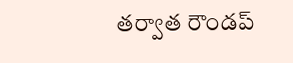తర్వాత రౌండప్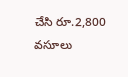చేసి రూ.2,800 వసూలు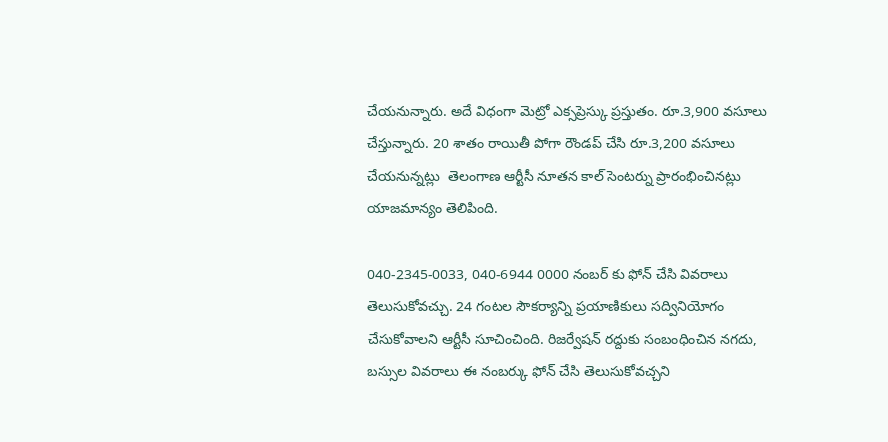చేయనున్నారు. అదే విధంగా మెట్రో ఎక్సప్రెస్కు ప్రస్తుతం. రూ.3,900 వసూలు చేస్తున్నారు. 20 శాతం రాయితీ పోగా రౌండప్ చేసి రూ.3,200 వసూలు చేయనున్నట్లు  తెలంగాణ ఆర్టీసీ నూతన కాల్ సెంటర్ను ప్రారంభించినట్లు యాజమాన్యం తెలిపింది.

040-2345-0033, 040-6944 0000 నంబర్ కు ఫోన్ చేసి వివరాలు తెలుసుకోవచ్చు. 24 గంటల సౌకర్యాన్ని ప్రయాణికులు సద్వినియోగం చేసుకోవాలని ఆర్టీసీ సూచించింది. రిజర్వేషన్ రద్దుకు సంబంధించిన నగదు, బస్సుల వివరాలు ఈ నంబర్కు ఫోన్ చేసి తెలుసుకోవచ్చని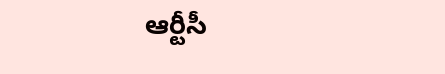ఆర్టీసీ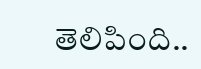తెలిపింది..